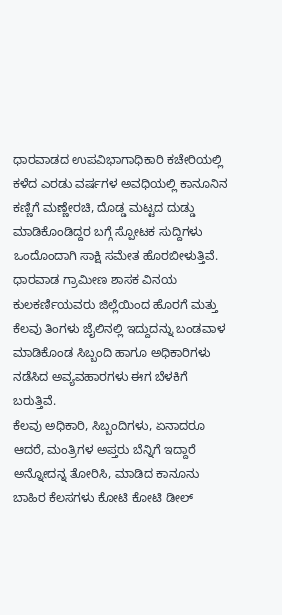ಧಾರವಾಡದ ಉಪವಿಭಾಗಾಧಿಕಾರಿ ಕಚೇರಿಯಲ್ಲಿ ಕಳೆದ ಎರಡು ವರ್ಷಗಳ ಅವಧಿಯಲ್ಲಿ ಕಾನೂನಿನ ಕಣ್ಣಿಗೆ ಮಣ್ಣೇರಚಿ, ದೊಡ್ಡ ಮಟ್ಟದ ದುಡ್ಡು ಮಾಡಿಕೊಂಡಿದ್ದರ ಬಗ್ಗೆ ಸ್ಪೋಟಕ ಸುದ್ದಿಗಳು ಒಂದೊಂದಾಗಿ ಸಾಕ್ಷಿ ಸಮೇತ ಹೊರಬೀಳುತ್ತಿವೆ.
ಧಾರವಾಡ ಗ್ರಾಮೀಣ ಶಾಸಕ ವಿನಯ ಕುಲಕರ್ಣಿಯವರು ಜಿಲ್ಲೆಯಿಂದ ಹೊರಗೆ ಮತ್ತು ಕೆಲವು ತಿಂಗಳು ಜೈಲಿನಲ್ಲಿ ಇದ್ದುದನ್ನು ಬಂಡವಾಳ ಮಾಡಿಕೊಂಡ ಸಿಬ್ಬಂದಿ ಹಾಗೂ ಅಧಿಕಾರಿಗಳು ನಡೆಸಿದ ಅವ್ಯವಹಾರಗಳು ಈಗ ಬೆಳಕಿಗೆ ಬರುತ್ತಿವೆ.
ಕೆಲವು ಅಧಿಕಾರಿ, ಸಿಬ್ಬಂದಿಗಳು, ಏನಾದರೂ ಆದರೆ, ಮಂತ್ರಿಗಳ ಅಪ್ತರು ಬೆನ್ನಿಗೆ ಇದ್ದಾರೆ ಅನ್ನೋದನ್ನ ತೋರಿಸಿ, ಮಾಡಿದ ಕಾನೂನು ಬಾಹಿರ ಕೆಲಸಗಳು ಕೋಟಿ ಕೋಟಿ ಡೀಲ್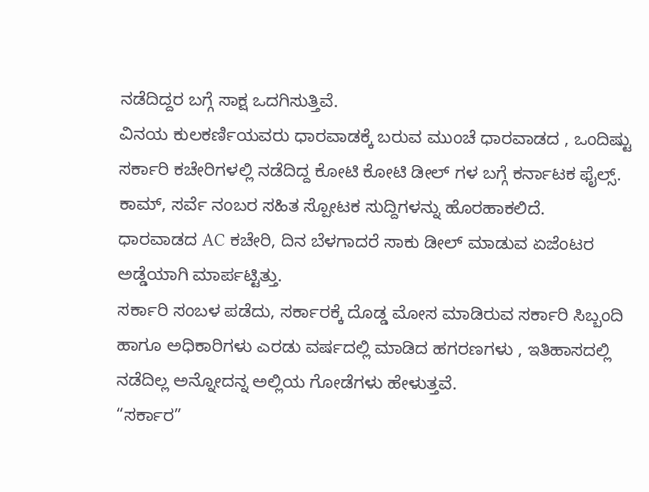ನಡೆದಿದ್ದರ ಬಗ್ಗೆ ಸಾಕ್ಷ ಒದಗಿಸುತ್ತಿವೆ.
ವಿನಯ ಕುಲಕರ್ಣಿಯವರು ಧಾರವಾಡಕ್ಕೆ ಬರುವ ಮುಂಚೆ ಧಾರವಾಡದ , ಒಂದಿಷ್ಟು ಸರ್ಕಾರಿ ಕಚೇರಿಗಳಲ್ಲಿ ನಡೆದಿದ್ದ ಕೋಟಿ ಕೋಟಿ ಡೀಲ್ ಗಳ ಬಗ್ಗೆ ಕರ್ನಾಟಕ ಫೈಲ್ಸ್. ಕಾಮ್, ಸರ್ವೆ ನಂಬರ ಸಹಿತ ಸ್ಪೋಟಕ ಸುದ್ದಿಗಳನ್ನು ಹೊರಹಾಕಲಿದೆ.
ಧಾರವಾಡದ AC ಕಚೇರಿ, ದಿನ ಬೆಳಗಾದರೆ ಸಾಕು ಡೀಲ್ ಮಾಡುವ ಏಜೆಂಟರ ಅಡ್ಡೆಯಾಗಿ ಮಾರ್ಪಟ್ಟಿತ್ತು.
ಸರ್ಕಾರಿ ಸಂಬಳ ಪಡೆದು, ಸರ್ಕಾರಕ್ಕೆ ದೊಡ್ಡ ಮೋಸ ಮಾಡಿರುವ ಸರ್ಕಾರಿ ಸಿಬ್ಬಂದಿ ಹಾಗೂ ಅಧಿಕಾರಿಗಳು ಎರಡು ವರ್ಷದಲ್ಲಿ ಮಾಡಿದ ಹಗರಣಗಳು , ಇತಿಹಾಸದಲ್ಲಿ ನಡೆದಿಲ್ಲ ಅನ್ನೋದನ್ನ ಅಲ್ಲಿಯ ಗೋಡೆಗಳು ಹೇಳುತ್ತವೆ.
“ಸರ್ಕಾರ”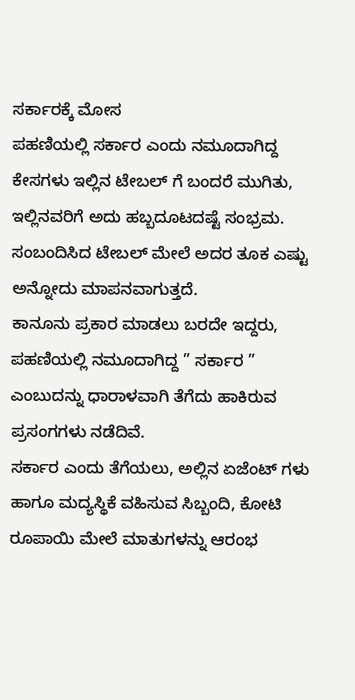ಸರ್ಕಾರಕ್ಕೆ ಮೋಸ
ಪಹಣಿಯಲ್ಲಿ ಸರ್ಕಾರ ಎಂದು ನಮೂದಾಗಿದ್ದ ಕೇಸಗಳು ಇಲ್ಲಿನ ಟೇಬಲ್ ಗೆ ಬಂದರೆ ಮುಗಿತು, ಇಲ್ಲಿನವರಿಗೆ ಅದು ಹಬ್ಬದೂಟದಷ್ಟೆ ಸಂಭ್ರಮ. ಸಂಬಂದಿಸಿದ ಟೇಬಲ್ ಮೇಲೆ ಅದರ ತೂಕ ಎಷ್ಟು ಅನ್ನೋದು ಮಾಪನವಾಗುತ್ತದೆ.
ಕಾನೂನು ಪ್ರಕಾರ ಮಾಡಲು ಬರದೇ ಇದ್ದರು, ಪಹಣಿಯಲ್ಲಿ ನಮೂದಾಗಿದ್ದ ” ಸರ್ಕಾರ ” ಎಂಬುದನ್ನು ಧಾರಾಳವಾಗಿ ತೆಗೆದು ಹಾಕಿರುವ ಪ್ರಸಂಗಗಳು ನಡೆದಿವೆ.
ಸರ್ಕಾರ ಎಂದು ತೆಗೆಯಲು, ಅಲ್ಲಿನ ಏಜೆಂಟ್ ಗಳು ಹಾಗೂ ಮದ್ಯಸ್ಥಿಕೆ ವಹಿಸುವ ಸಿಬ್ಬಂದಿ, ಕೋಟಿ ರೂಪಾಯಿ ಮೇಲೆ ಮಾತುಗಳನ್ನು ಆರಂಭ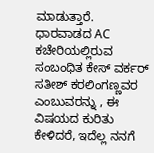ಮಾಡುತ್ತಾರೆ.
ಧಾರವಾಡದ AC ಕಚೇರಿಯಲ್ಲಿರುವ ಸಂಬಂಧಿತ ಕೇಸ್ ವರ್ಕರ್ ಸತೀಶ್ ಕರಲಿಂಗಣ್ಣವರ ಎಂಬುವರನ್ನು , ಈ ವಿಷಯದ ಕುರಿತು ಕೇಳಿದರೆ, ಇದೆಲ್ಲ ನನಗೆ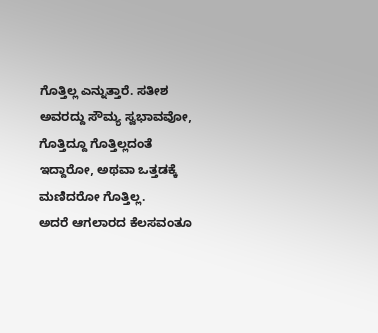ಗೊತ್ತಿಲ್ಲ ಎನ್ನುತ್ತಾರೆ. ಸತೀಶ ಅವರದ್ದು ಸೌಮ್ಯ ಸ್ವಭಾವವೋ, ಗೊತ್ತಿದ್ದೂ ಗೊತ್ತಿಲ್ಲದಂತೆ ಇದ್ದಾರೋ, ಅಥವಾ ಒತ್ತಡಕ್ಕೆ ಮಣಿದರೋ ಗೊತ್ತಿಲ್ಲ.
ಅದರೆ ಆಗಲಾರದ ಕೆಲಸವಂತೂ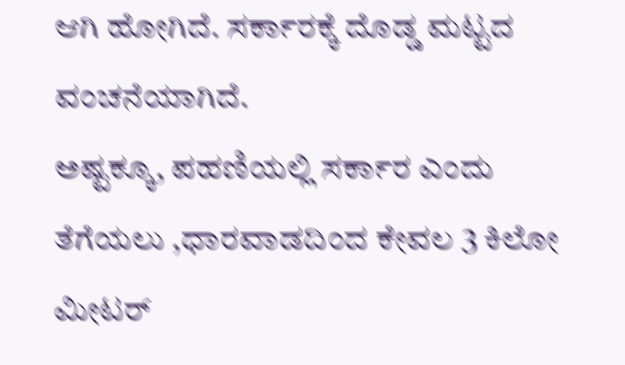ಆಗಿ ಹೋಗಿದೆ. ಸರ್ಕಾರಕ್ಕೆ ದೊಡ್ಡ ಮಟ್ಟದ ವಂಚನೆಯಾಗಿದೆ.
ಅಷ್ಟಕ್ಕೂ, ಪಹಣಿಯಲ್ಲಿ ಸರ್ಕಾರ ಎಂದು ತೆಗೆಯಲು ,ಧಾರವಾಡದಿಂದ ಕೇವಲ 3 ಕಿಲೋ ಮೀಟರ್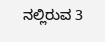ನಲ್ಲಿರುವ 3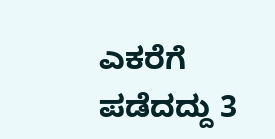ಎಕರೆಗೆ ಪಡೆದದ್ದು 3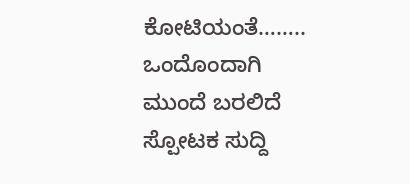ಕೋಟಿಯಂತೆ……..
ಒಂದೊಂದಾಗಿ ಮುಂದೆ ಬರಲಿದೆ ಸ್ಪೋಟಕ ಸುದ್ದಿ